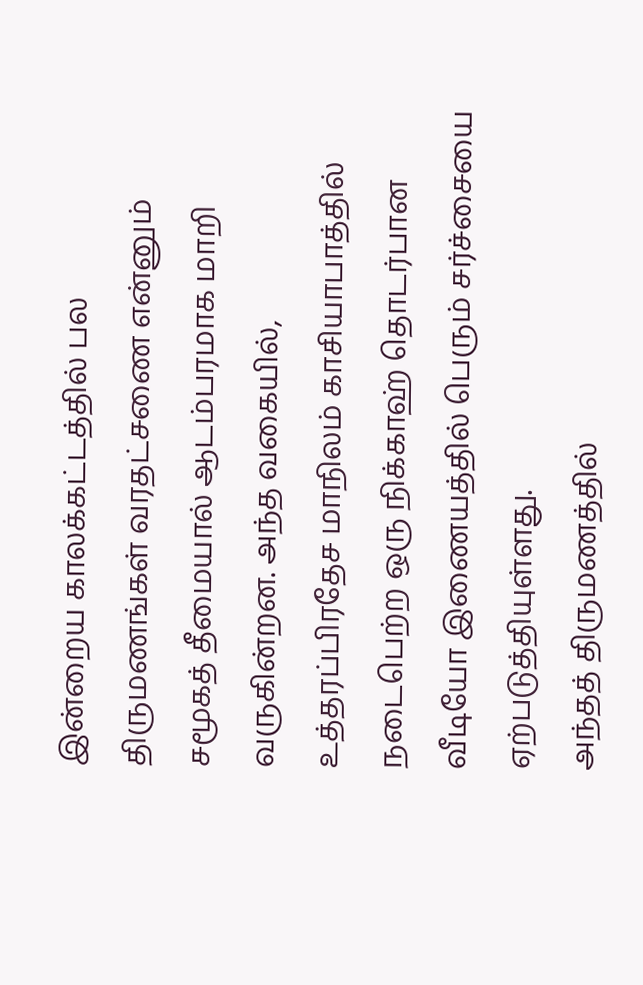இன்றைய காலக்கட்டத்தில் பல திருமணங்கள் வரதட்சணை என்னும் சமூகத் தீமையால் ஆடம்பரமாக மாறி வருகின்றன. அந்த வகையில், உத்தரப்பிரதேச மாநிலம் காசியாபாத்தில் நடைபெற்ற ஒரு நிக்காஹ் தொடர்பான வீடியோ இணையத்தில் பெரும் சர்ச்சையை ஏற்படுத்தியுள்ளது.
அந்தத் திருமணத்தில்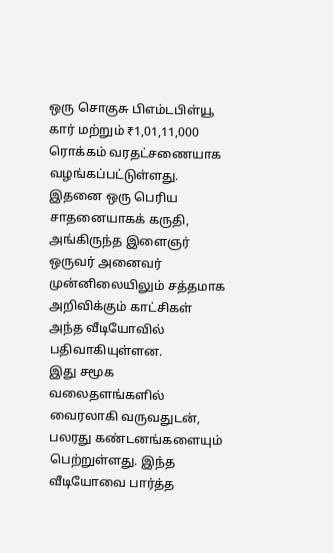ஒரு சொகுசு பிஎம்டபிள்யூ கார் மற்றும் ₹1,01,11,000 ரொக்கம் வரதட்சணையாக வழங்கப்பட்டுள்ளது. இதனை ஒரு பெரிய சாதனையாகக் கருதி, அங்கிருந்த இளைஞர் ஒருவர் அனைவர் முன்னிலையிலும் சத்தமாக அறிவிக்கும் காட்சிகள் அந்த வீடியோவில் பதிவாகியுள்ளன.
இது சமூக வலைதளங்களில் வைரலாகி வருவதுடன், பலரது கண்டனங்களையும் பெற்றுள்ளது. இந்த வீடியோவை பார்த்த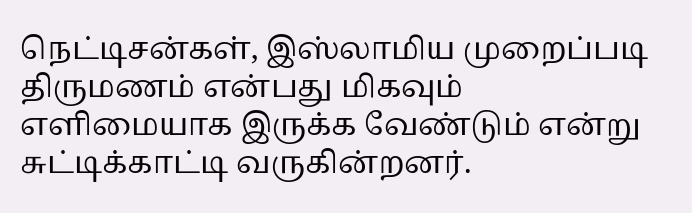நெட்டிசன்கள், இஸ்லாமிய முறைப்படி திருமணம் என்பது மிகவும் எளிமையாக இருக்க வேண்டும் என்று சுட்டிக்காட்டி வருகின்றனர்.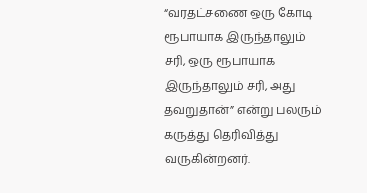“வரதட்சணை ஒரு கோடி ரூபாயாக இருந்தாலும் சரி, ஒரு ரூபாயாக இருந்தாலும் சரி, அது தவறுதான்” என்று பலரும் கருத்து தெரிவித்து வருகின்றனர்.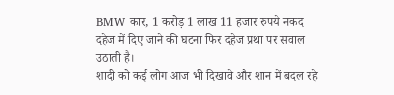BMW कार, 1 करोड़ 1 लाख 11 हजार रुपये नकद दहेज में दिए जाने की घटना फिर दहेज प्रथा पर सवाल उठाती है।
शादी को कई लोग आज भी दिखावे और शान में बदल रहे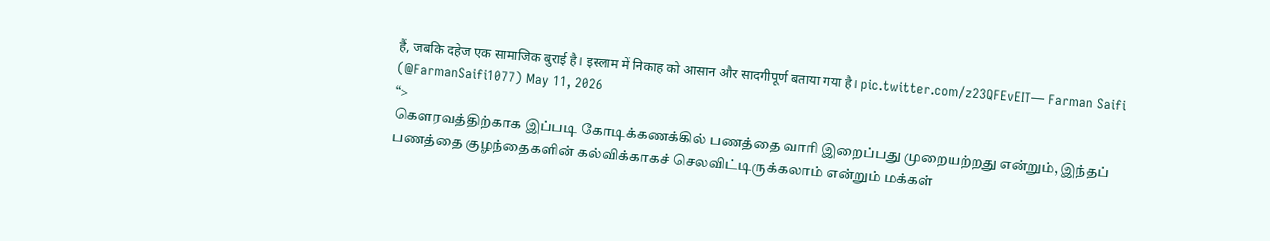हैं, जबकि दहेज एक सामाजिक बुराई है। इस्लाम में निकाह को आसान और सादगीपूर्ण बताया गया है। pic.twitter.com/z23QFEvEIT— Farman Saifi (@FarmanSaifi1077) May 11, 2026
“>
கௌரவத்திற்காக இப்படி கோடிக்கணக்கில் பணத்தை வாரி இறைப்பது முறையற்றது என்றும், இந்தப் பணத்தை குழந்தைகளின் கல்விக்காகச் செலவிட்டிருக்கலாம் என்றும் மக்கள்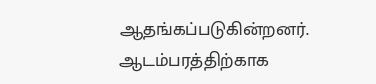ஆதங்கப்படுகின்றனர்.
ஆடம்பரத்திற்காக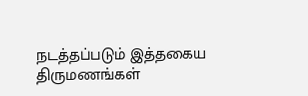நடத்தப்படும் இத்தகைய திருமணங்கள்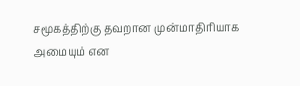சமூகத்திற்கு தவறான முன்மாதிரியாக அமையும் என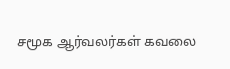சமூக ஆர்வலர்கள் கவலை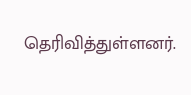தெரிவித்துள்ளனர்.